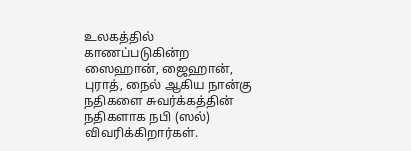உலகத்தில் காணப்படுகின்ற ஸைஹான், ஜைஹான், புராத், நைல் ஆகிய நான்கு நதிகளை சுவர்க்கத்தின் நதிகளாக நபி (ஸல்) விவரிக்கிறார்கள்.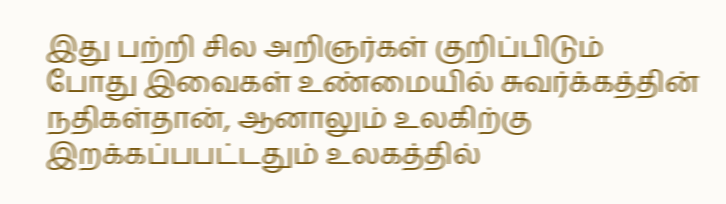இது பற்றி சில அறிஞர்கள் குறிப்பிடும் போது இவைகள் உண்மையில் சுவர்க்கத்தின் நதிகள்தான், ஆனாலும் உலகிற்கு இறக்கப்பபட்டதும் உலகத்தில்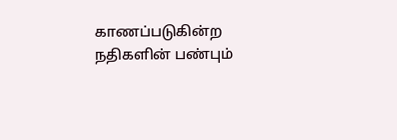காணப்படுகின்ற நதிகளின் பண்பும்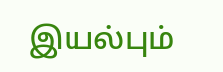இயல்பும்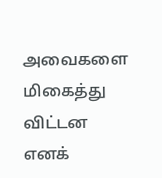அவைகளை மிகைத்து விட்டன எனக்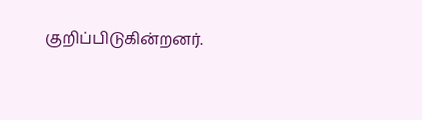குறிப்பிடுகின்றனர்.